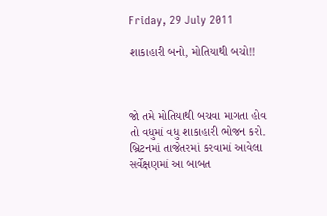Friday, 29 July 2011

શાકાહારી બનો, મોતિયાથી બચો!!



જો તમે મોતિયાથી બચવા માગતા હોવ તો વધુમાં વધુ શાકાહારી ભોજન કરો. બ્રિટનમાં તાજેતરમાં કરવામાં આવેલા સર્વેક્ષણમાં આ બાબત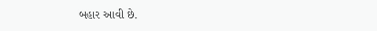બહાર આવી છે.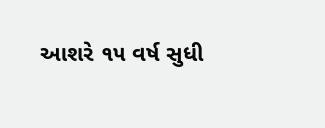આશરે ૧૫ વર્ષ સુધી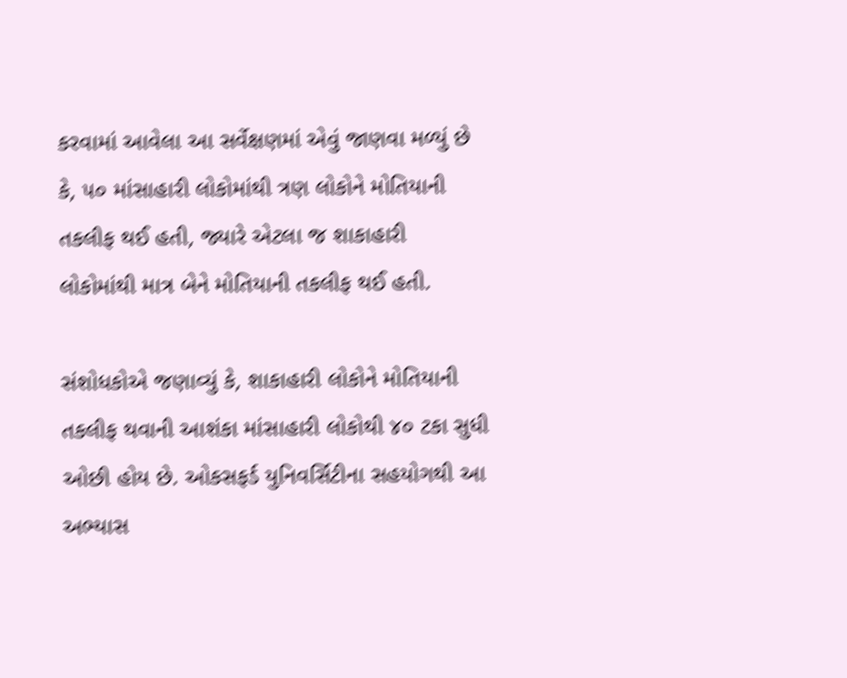કરવામાં આવેલા આ સર્વેક્ષણમાં એવું જાણવા મળ્યું છે કે, ૫૦ માંસાહારી લોકોમાંથી ત્રણ લોકોને મોતિયાની તકલીફ થઈ હતી, જ્યારે એટલા જ શાકાહારી લોકોમાંથી માત્ર બેને મોતિયાની તકલીફ થઈ હતી.

સંશોધકોએ જણાવ્યું કે, શાકાહારી લોકોને મોતિયાની તકલીફ થવાની આશંકા માંસાહારી લોકોથી ૪૦ ટકા સુધી ઓછી હોય છે. ઓકસફર્ડ યુનિવર્સિટીના સહયોગથી આ અભ્યાસ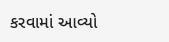કરવામાં આવ્યો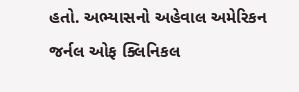હતો. અભ્યાસનો અહેવાલ અમેરિકન જર્નલ ઓફ ક્લિનિકલ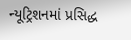ન્યૂટ્રિશનમાં પ્રસિદ્ધ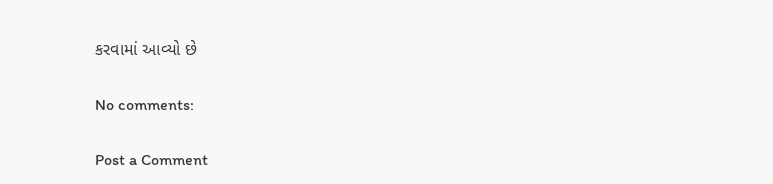કરવામાં આવ્યો છે

No comments:

Post a Comment